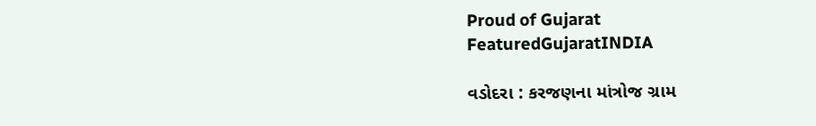Proud of Gujarat
FeaturedGujaratINDIA

વડોદરા : કરજણના માંત્રોજ ગ્રામ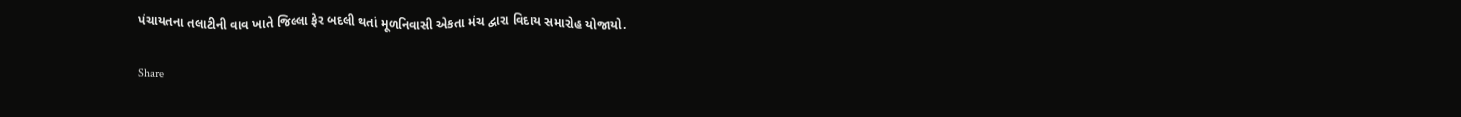પંચાયતના તલાટીની વાવ ખાતે જિલ્લા ફેર બદલી થતાં મૂળનિવાસી એકતા મંચ દ્વારા વિદાય સમારોહ યોજાયો.

Share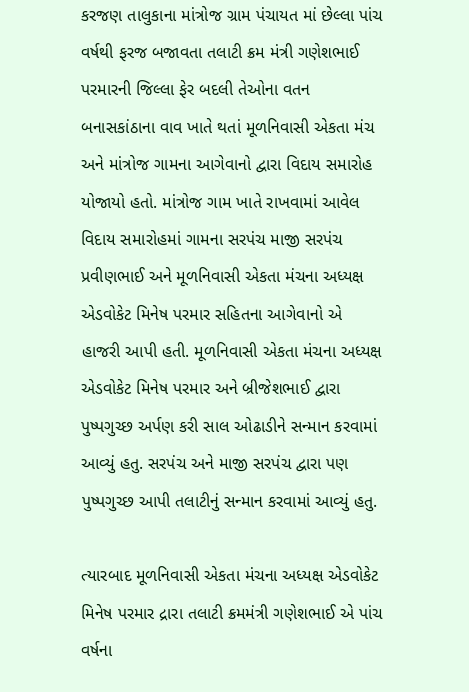કરજણ તાલુકાના માંત્રોજ ગ્રામ પંચાયત માં છેલ્લા પાંચ વર્ષથી ફરજ બજાવતા તલાટી ક્રમ મંત્રી ગણેશભાઈ પરમારની જિલ્લા ફેર બદલી તેઓના વતન બનાસકાંઠાના વાવ ખાતે થતાં મૂળનિવાસી એકતા મંચ અને માંત્રોજ ગામના આગેવાનો દ્વારા વિદાય સમારોહ યોજાયો હતો. માંત્રોજ ગામ ખાતે રાખવામાં આવેલ વિદાય સમારોહમાં ગામના સરપંચ માજી સરપંચ પ્રવીણભાઈ અને મૂળનિવાસી એકતા મંચના અધ્યક્ષ એડવોકેટ મિનેષ પરમાર સહિતના આગેવાનો એ હાજરી આપી હતી. મૂળનિવાસી એકતા મંચના અધ્યક્ષ એડવોકેટ મિનેષ પરમાર અને બ્રીજેશભાઈ દ્વારા પુષ્પગુચ્છ અર્પણ કરી સાલ ઓઢાડીને સન્માન કરવામાં આવ્યું હતુ. સરપંચ અને માજી સરપંચ દ્વારા પણ પુષ્પગુચ્છ આપી તલાટીનું સન્માન કરવામાં આવ્યું હતુ.

ત્યારબાદ મૂળનિવાસી એકતા મંચના અધ્યક્ષ એડવોકેટ મિનેષ પરમાર દ્રારા તલાટી ક્રમમંત્રી ગણેશભાઈ એ પાંચ વર્ષના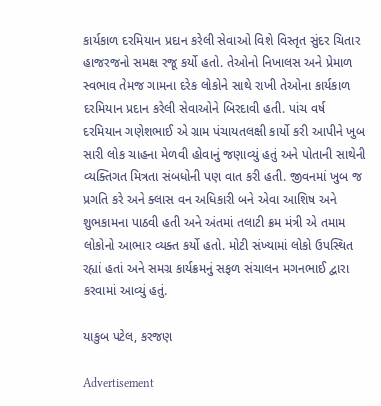કાર્યકાળ દરમિયાન પ્રદાન કરેલી સેવાઓ વિશે વિસ્તૃત સુંદર ચિતાર હાજરજનો સમક્ષ રજૂ કર્યો હતો. તેઓનો નિખાલસ અને પ્રેમાળ સ્વભાવ તેમજ ગામના દરેક લોકોને સાથે રાખી તેઓના કાર્યકાળ દરમિયાન પ્રદાન કરેલી સેવાઓને બિરદાવી હતી. પાંચ વર્ષ દરમિયાન ગણેશભાઈ એ ગ્રામ પંચાયતલક્ષી કાર્યો કરી આપીને ખુબ સારી લોક ચાહના મેળવી હોવાનું જણાવ્યું હતું અને પોતાની સાથેની વ્યક્તિગત મિત્રતા સંબધોની પણ વાત કરી હતી. જીવનમાં ખુબ જ પ્રગતિ કરે અને ક્લાસ વન અધિકારી બને એવા આશિષ અને શુભકામના પાઠવી હતી અને અંતમાં તલાટી ક્રમ મંત્રી એ તમામ લોકોનો આભાર વ્યક્ત કર્યો હતો. મોટી સંખ્યામાં લોકો ઉપસ્થિત રહ્યાં હતાં અને સમગ્ર કાર્યક્રમનું સફળ સંચાલન મગનભાઈ દ્વારા કરવામાં આવ્યું હતું.

યાકુબ પટેલ, કરજણ

Advertisement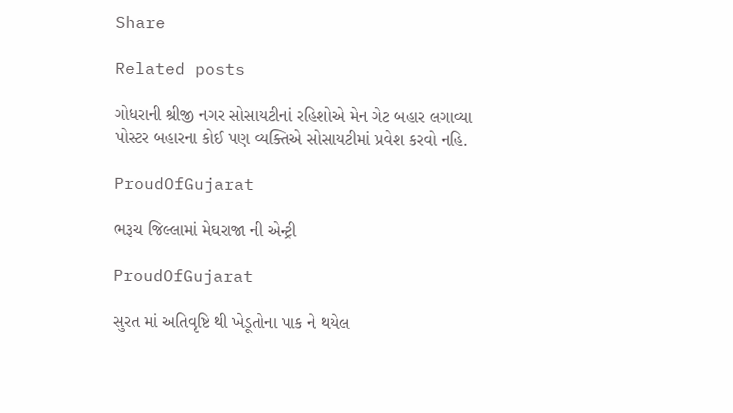Share

Related posts

ગોધરાની શ્રીજી નગર સોસાયટીનાં રહિશોએ મેન ગેટ બહાર લગાવ્યા પોસ્ટર બહારના કોઈ પણ વ્યક્તિએ સોસાયટીમાં પ્રવેશ કરવો નહિ.

ProudOfGujarat

ભરૂચ જિલ્લામાં મેઘરાજા ની એન્ટ્રી

ProudOfGujarat

સુરત માં અતિવૃષ્ટિ થી ખેડૂતોના પાક ને થયેલ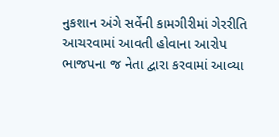નુકશાન અંગે સર્વેની કામગીરીમાં ગેરરીતિ આચરવામાં આવતી હોવાના આરોપ  ભાજપના જ નેતા દ્વારા કરવામાં આવ્યા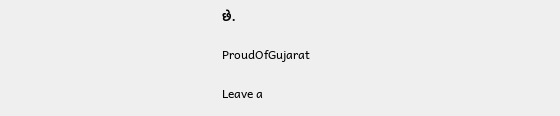છે.

ProudOfGujarat

Leave a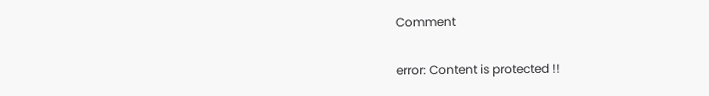Comment

error: Content is protected !!